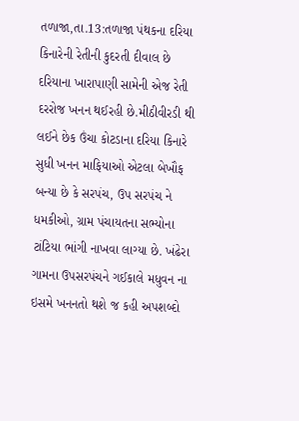તળાજા,તા.13:તળાજા પંથકના દરિયા કિનારેની રેતીની કુદરતી દીવાલ છે દરિયાના ખારાપાણી સામેની એજ રેતી દરરોજ ખનન થઈરહી છે.મીઠીવીરડી થી લઈને છેક ઉંચા કોટડાના દરિયા કિનારે સુધી ખનન માફિયાઓ એટલા બેખૌફ બન્યા છે કે સરપંચ, ઉપ સરપંચ ને ધમકીઓ, ગ્રામ પંચાયતના સભ્યોના ટાંટિયા ભાંગી નાખવા લાગ્યા છે. ખંઢેરા ગામના ઉપસરપંચને ગઈકાલે મધુવન ના ઇસમે ખનનતો થશે જ કહી અપશબ્દો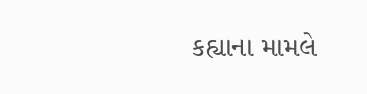કહ્યાના મામલે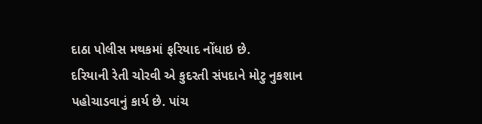દાઠા પોલીસ મથકમાં ફરિયાદ નોંધાઇ છે.
દરિયાની રેતી ચોરવી એ કુદરતી સંપદાને મોટુ નુકશાન
પહોચાડવાનું કાર્ય છે. પાંચ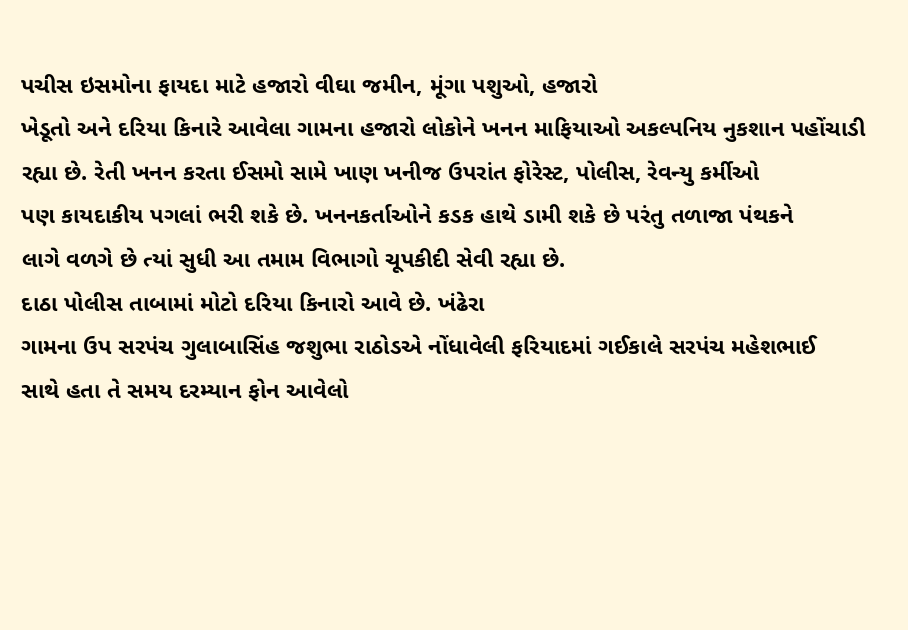પચીસ ઇસમોના ફાયદા માટે હજારો વીઘા જમીન, મૂંગા પશુઓ, હજારો
ખેડૂતો અને દરિયા કિનારે આવેલા ગામના હજારો લોકોને ખનન માફિયાઓ અકલ્પનિય નુકશાન પહોંચાડી
રહ્યા છે. રેતી ખનન કરતા ઈસમો સામે ખાણ ખનીજ ઉપરાંત ફોરેસ્ટ, પોલીસ, રેવન્યુ કર્મીઓ
પણ કાયદાકીય પગલાં ભરી શકે છે. ખનનકર્તાઓને કડક હાથે ડામી શકે છે પરંતુ તળાજા પંથકને
લાગે વળગે છે ત્યાં સુધી આ તમામ વિભાગો ચૂપકીદી સેવી રહ્યા છે.
દાઠા પોલીસ તાબામાં મોટો દરિયા કિનારો આવે છે. ખંઢેરા
ગામના ઉપ સરપંચ ગુલાબાસિંહ જશુભા રાઠોડએ નોંધાવેલી ફરિયાદમાં ગઈકાલે સરપંચ મહેશભાઈ
સાથે હતા તે સમય દરમ્યાન ફોન આવેલો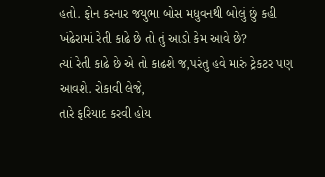હતો. ફોન કરનાર જયુભા બોસ મધુવનથી બોલું છું કહી
ખંઢેરામાં રેતી કાઢે છે તો તું આડો કેમ આવે છે?
ત્યાં રેતી કાઢે છે એ તો કાઢશે જ,પરંતુ હવે મારું ટ્રેકટર પણ આવશે. રોકાવી લેજે,
તારે ફરિયાદ કરવી હોય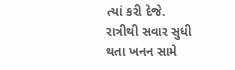ત્યાં કરી દેજે. રાત્રીથી સવાર સુધી થતા ખનન સામે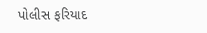પોલીસ ફરિયાદ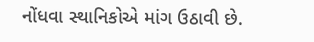નોંધવા સ્થાનિકોએ માંગ ઉઠાવી છે.